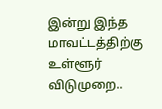இன்று இந்த மாவட்டத்திற்கு உள்ளூர் விடுமுறை..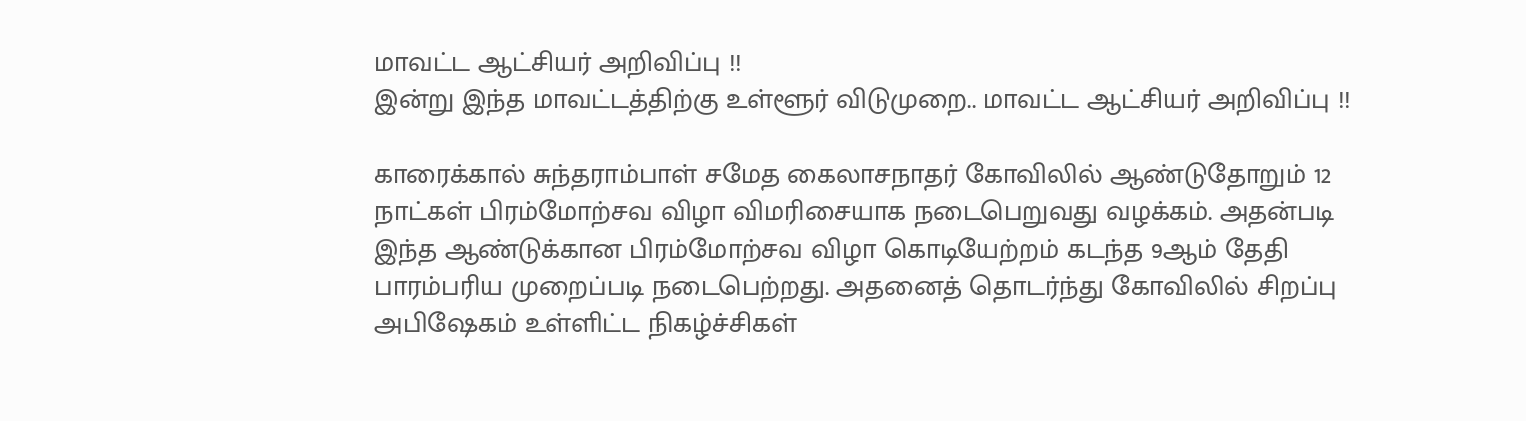மாவட்ட ஆட்சியர் அறிவிப்பு !!
இன்று இந்த மாவட்டத்திற்கு உள்ளூர் விடுமுறை.. மாவட்ட ஆட்சியர் அறிவிப்பு !!

காரைக்கால் சுந்தராம்பாள் சமேத கைலாசநாதர் கோவிலில் ஆண்டுதோறும் 12 நாட்கள் பிரம்மோற்சவ விழா விமரிசையாக நடைபெறுவது வழக்கம். அதன்படி இந்த ஆண்டுக்கான பிரம்மோற்சவ விழா கொடியேற்றம் கடந்த 9ஆம் தேதி பாரம்பரிய முறைப்படி நடைபெற்றது. அதனைத் தொடர்ந்து கோவிலில் சிறப்பு அபிஷேகம் உள்ளிட்ட நிகழ்ச்சிகள்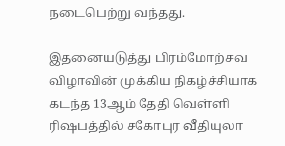நடைபெற்று வந்தது.

இதனையடுத்து பிரம்மோற்சவ விழாவின் முக்கிய நிகழ்ச்சியாக கடந்த 13ஆம் தேதி வெள்ளி ரிஷபத்தில் சகோபுர வீதியுலா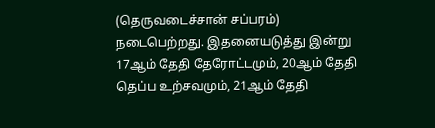(தெருவடைச்சான் சப்பரம்) நடைபெற்றது. இதனையடுத்து இன்று 17ஆம் தேதி தேரோட்டமும், 20ஆம் தேதி தெப்ப உற்சவமும், 21ஆம் தேதி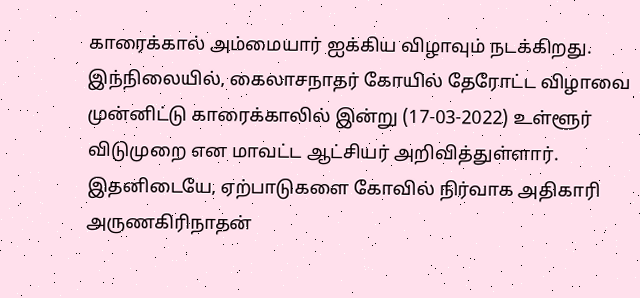காரைக்கால் அம்மையார் ஐக்கிய விழாவும் நடக்கிறது.
இந்நிலையில், கைலாசநாதர் கோயில் தேரோட்ட விழாவை முன்னிட்டு காரைக்காலில் இன்று (17-03-2022) உள்ளூர் விடுமுறை என மாவட்ட ஆட்சியர் அறிவித்துள்ளார். இதனிடையே, ஏற்பாடுகளை கோவில் நிர்வாக அதிகாரி அருணகிரிநாதன்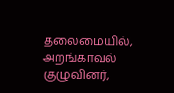தலைமையில், அறங்காவல் குழுவினர்,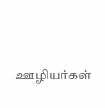ஊழியர்கள்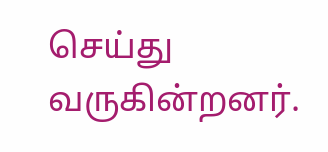செய்து வருகின்றனர்.